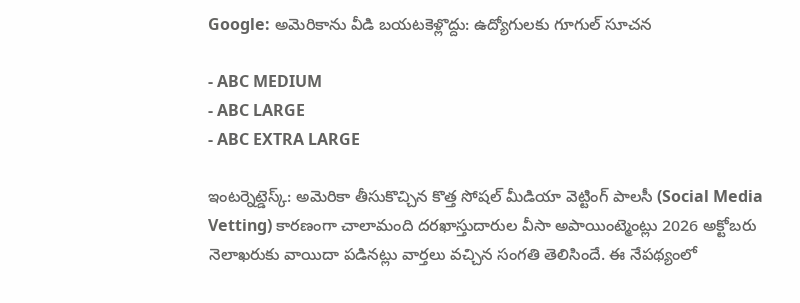Google: అమెరికాను వీడి బయటకెళ్లొద్దు: ఉద్యోగులకు గూగుల్ సూచన

- ABC MEDIUM
- ABC LARGE
- ABC EXTRA LARGE

ఇంటర్నెట్డెస్క్: అమెరికా తీసుకొచ్చిన కొత్త సోషల్ మీడియా వెట్టింగ్ పాలసీ (Social Media Vetting) కారణంగా చాలామంది దరఖాస్తుదారుల వీసా అపాయింట్మెంట్లు 2026 అక్టోబరు నెలాఖరుకు వాయిదా పడినట్లు వార్తలు వచ్చిన సంగతి తెలిసిందే. ఈ నేపథ్యంలో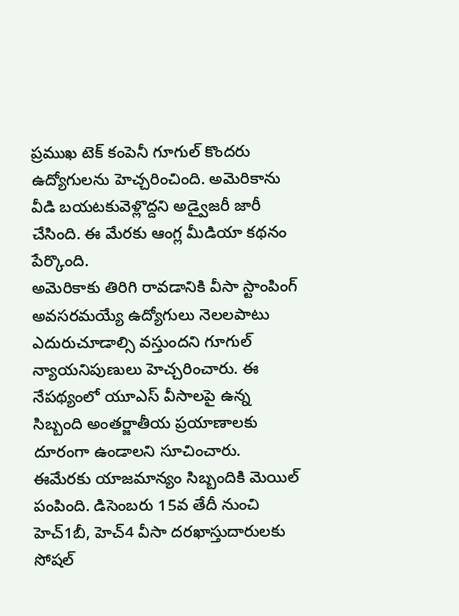ప్రముఖ టెక్ కంపెనీ గూగుల్ కొందరు ఉద్యోగులను హెచ్చరించింది. అమెరికాను వీడి బయటకువెళ్లొద్దని అడ్వైజరీ జారీ చేసింది. ఈ మేరకు ఆంగ్ల మీడియా కథనం పేర్కొంది.
అమెరికాకు తిరిగి రావడానికి వీసా స్టాంపింగ్ అవసరమయ్యే ఉద్యోగులు నెలలపాటు ఎదురుచూడాల్సి వస్తుందని గూగుల్ న్యాయనిపుణులు హెచ్చరించారు. ఈ నేపథ్యంలో యూఎస్ వీసాలపై ఉన్న సిబ్బంది అంతర్జాతీయ ప్రయాణాలకు దూరంగా ఉండాలని సూచించారు. ఈమేరకు యాజమాన్యం సిబ్బందికి మెయిల్ పంపింది. డిసెంబరు 15వ తేదీ నుంచి హెచ్1బీ, హెచ్4 వీసా దరఖాస్తుదారులకు సోషల్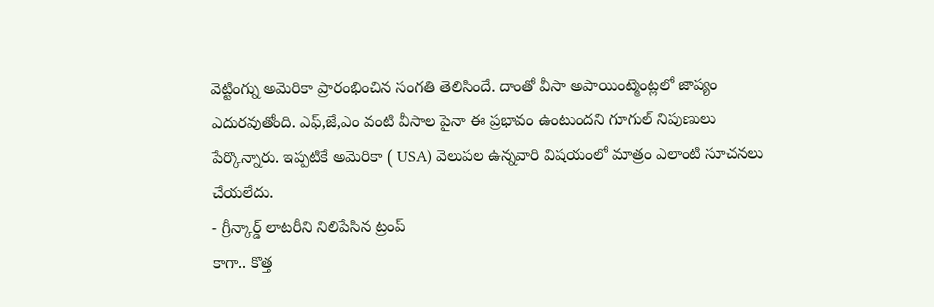వెట్టింగ్ను అమెరికా ప్రారంభించిన సంగతి తెలిసిందే. దాంతో వీసా అపాయింట్మెంట్లలో జాప్యం ఎదురవుతోంది. ఎఫ్,జే,ఎం వంటి వీసాల పైనా ఈ ప్రభావం ఉంటుందని గూగుల్ నిపుణులు పేర్కొన్నారు. ఇప్పటికే అమెరికా ( USA) వెలుపల ఉన్నవారి విషయంలో మాత్రం ఎలాంటి సూచనలు చేయలేదు.
- గ్రీన్కార్డ్ లాటరీని నిలిపేసిన ట్రంప్
కాగా.. కొత్త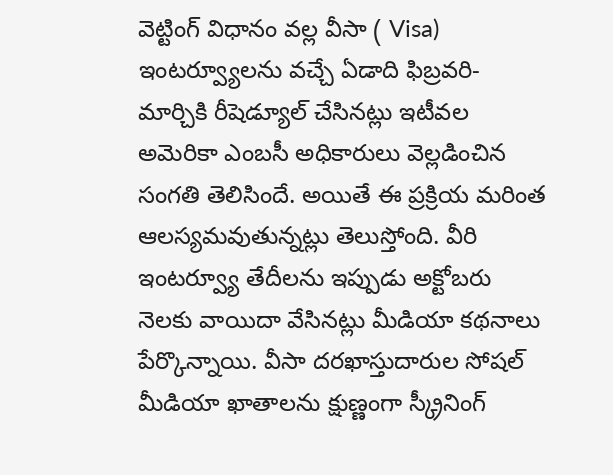వెట్టింగ్ విధానం వల్ల వీసా ( Visa) ఇంటర్వ్యూలను వచ్చే ఏడాది ఫిబ్రవరి-మార్చికి రీషెడ్యూల్ చేసినట్లు ఇటీవల అమెరికా ఎంబసీ అధికారులు వెల్లడించిన సంగతి తెలిసిందే. అయితే ఈ ప్రక్రియ మరింత ఆలస్యమవుతున్నట్లు తెలుస్తోంది. వీరి ఇంటర్వ్యూ తేదీలను ఇప్పుడు అక్టోబరు నెలకు వాయిదా వేసినట్లు మీడియా కథనాలు పేర్కొన్నాయి. వీసా దరఖాస్తుదారుల సోషల్ మీడియా ఖాతాలను క్షుణ్ణంగా స్క్రీనింగ్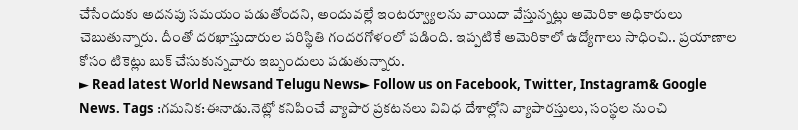చేసేందుకు అదనపు సమయం పడుతోందని, అందువల్లే ఇంటర్వ్యూలను వాయిదా వేస్తున్నట్లు అమెరికా అధికారులు చెబుతున్నారు. దీంతో దరఖాస్తుదారుల పరిస్థితి గందరగోళంలో పడింది. ఇప్పటికే అమెరికాలో ఉద్యోగాలు సాధించి.. ప్రయాణాల కోసం టికెట్లు బుక్ చేసుకున్నవారు ఇబ్బందులు పడుతున్నారు.
► Read latest World Newsand Telugu News► Follow us on Facebook, Twitter, Instagram& Google News. Tags :గమనిక:ఈనాడు.నెట్లో కనిపించే వ్యాపార ప్రకటనలు వివిధ దేశాల్లోని వ్యాపారస్తులు, సంస్థల నుంచి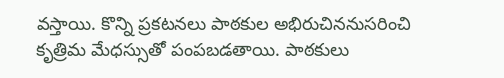వస్తాయి. కొన్ని ప్రకటనలు పాఠకుల అభిరుచిననుసరించి కృత్రిమ మేధస్సుతో పంపబడతాయి. పాఠకులు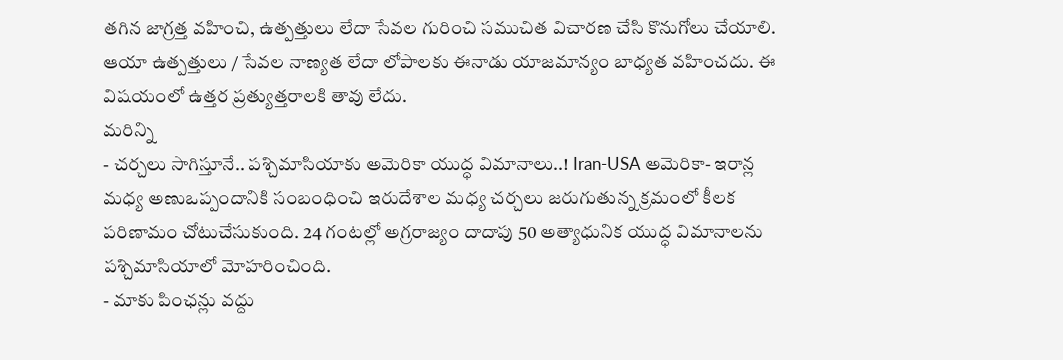తగిన జాగ్రత్త వహించి, ఉత్పత్తులు లేదా సేవల గురించి సముచిత విచారణ చేసి కొనుగోలు చేయాలి. ఆయా ఉత్పత్తులు / సేవల నాణ్యత లేదా లోపాలకు ఈనాడు యాజమాన్యం బాధ్యత వహించదు. ఈ విషయంలో ఉత్తర ప్రత్యుత్తరాలకి తావు లేదు.
మరిన్ని
- చర్చలు సాగిస్తూనే.. పశ్చిమాసియాకు అమెరికా యుద్ధ విమానాలు..! Iran-USA అమెరికా- ఇరాన్ల మధ్య అణుఒప్పందానికి సంబంధించి ఇరుదేశాల మధ్య చర్చలు జరుగుతున్న క్రమంలో కీలక పరిణామం చోటుచేసుకుంది. 24 గంటల్లో అగ్రరాజ్యం దాదాపు 50 అత్యాధునిక యుద్ధ విమానాలను పశ్చిమాసియాలో మోహరించింది.
- మాకు పింఛన్లు వద్దు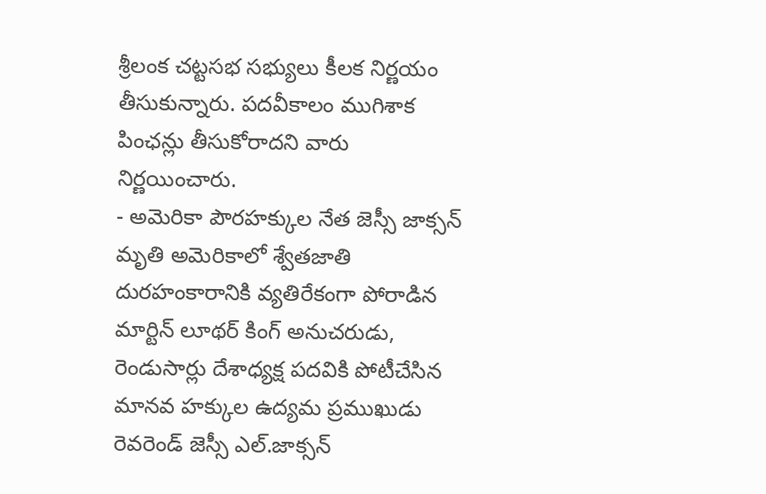శ్రీలంక చట్టసభ సభ్యులు కీలక నిర్ణయం తీసుకున్నారు. పదవీకాలం ముగిశాక పింఛన్లు తీసుకోరాదని వారు నిర్ణయించారు.
- అమెరికా పౌరహక్కుల నేత జెస్సీ జాక్సన్ మృతి అమెరికాలో శ్వేతజాతి దురహంకారానికి వ్యతిరేకంగా పోరాడిన మార్టిన్ లూథర్ కింగ్ అనుచరుడు, రెండుసార్లు దేశాధ్యక్ష పదవికి పోటీచేసిన మానవ హక్కుల ఉద్యమ ప్రముఖుడు రెవరెండ్ జెస్సీ ఎల్.జాక్సన్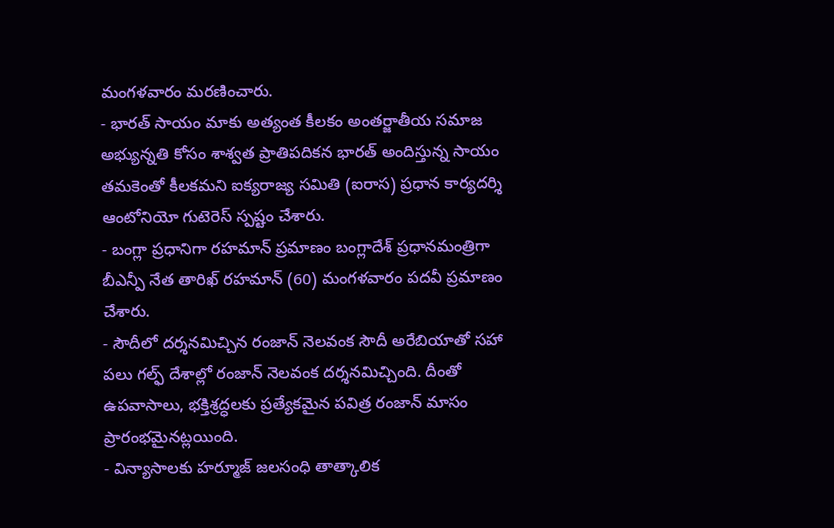మంగళవారం మరణించారు.
- భారత్ సాయం మాకు అత్యంత కీలకం అంతర్జాతీయ సమాజ అభ్యున్నతి కోసం శాశ్వత ప్రాతిపదికన భారత్ అందిస్తున్న సాయం తమకెంతో కీలకమని ఐక్యరాజ్య సమితి (ఐరాస) ప్రధాన కార్యదర్శి ఆంటోనియో గుటెరెస్ స్పష్టం చేశారు.
- బంగ్లా ప్రధానిగా రహమాన్ ప్రమాణం బంగ్లాదేశ్ ప్రధానమంత్రిగా బీఎన్పీ నేత తారిఖ్ రహమాన్ (60) మంగళవారం పదవీ ప్రమాణం చేశారు.
- సౌదీలో దర్శనమిచ్చిన రంజాన్ నెలవంక సౌదీ అరేబియాతో సహా పలు గల్ఫ్ దేశాల్లో రంజాన్ నెలవంక దర్శనమిచ్చింది. దీంతో ఉపవాసాలు, భక్తిశ్రద్ధలకు ప్రత్యేకమైన పవిత్ర రంజాన్ మాసం ప్రారంభమైనట్లయింది.
- విన్యాసాలకు హర్మూజ్ జలసంధి తాత్కాలిక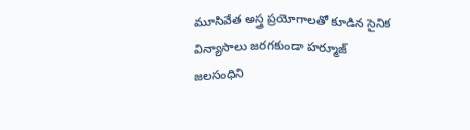మూసివేత అస్త్ర ప్రయోగాలతో కూడిన సైనిక విన్యాసాలు జరగకుండా హర్మూజ్ జలసంధిని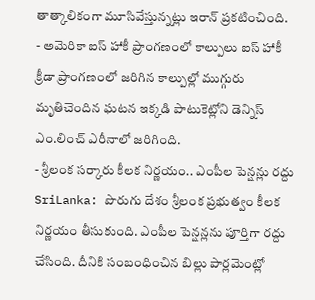తాత్కాలికంగా మూసివేస్తున్నట్లు ఇరాన్ ప్రకటించింది.
- అమెరికా ఐస్ హాకీ ప్రాంగణంలో కాల్పులు ఐస్ హాకీ క్రీడా ప్రాంగణంలో జరిగిన కాల్పుల్లో ముగ్గురు మృతిచెందిన ఘటన ఇక్కడి పాటుకెట్లోని డెన్నిస్ ఎం.లించ్ ఎరీనాలో జరిగింది.
- శ్రీలంక సర్కారు కీలక నిర్ణయం.. ఎంపీల పెన్షన్లు రద్దు SriLanka: పొరుగు దేశం శ్రీలంక ప్రభుత్వం కీలక నిర్ణయం తీసుకుంది. ఎంపీల పెన్షన్లను పూర్తిగా రద్దు చేసింది. దీనికి సంబంధించిన బిల్లు పార్లమెంట్లో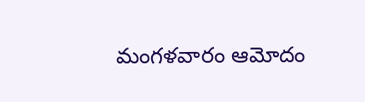మంగళవారం ఆమోదం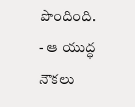పొందింది.
- ఆ యుద్ధ నౌకలు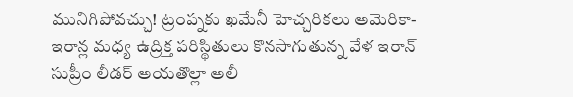మునిగిపోవచ్చు! ట్రంప్నకు ఖమేనీ హెచ్చరికలు అమెరికా-ఇరాన్ల మధ్య ఉద్రిక్త పరిస్థితులు కొనసాగుతున్న వేళ ఇరాన్ సుప్రీం లీడర్ అయతొల్లా అలీ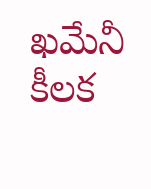ఖమేనీ కీలక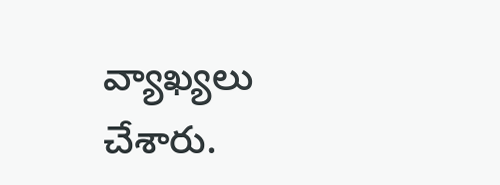వ్యాఖ్యలు చేశారు.